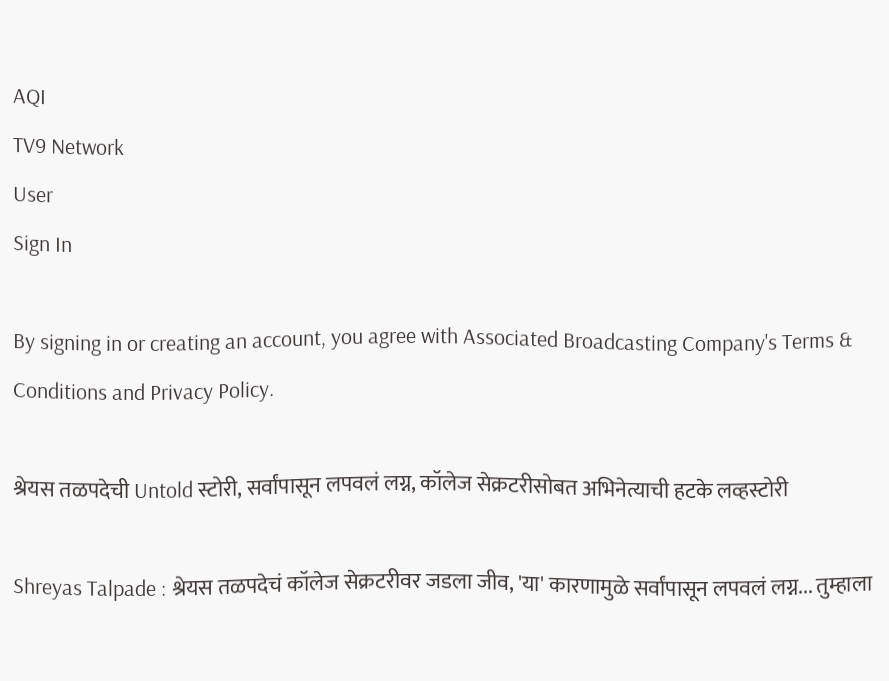AQI
TV9 Network
User
Sign In

By signing in or creating an account, you agree with Associated Broadcasting Company's Terms & Conditions and Privacy Policy.

श्रेयस तळपदेची Untold स्टोरी, सर्वांपासून लपवलं लग्न, कॉलेज सेक्रटरीसोबत अभिनेत्याची हटके लव्हस्टोरी

Shreyas Talpade : श्रेयस तळपदेचं कॉलेज सेक्रटरीवर जडला जीव, 'या' कारणामुळे सर्वांपासून लपवलं लग्न... तुम्हाला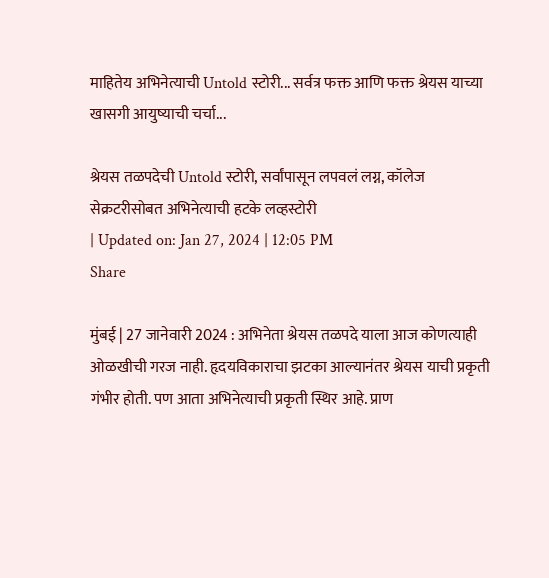माहितेय अभिनेत्याची Untold स्टोरी... सर्वत्र फक्त आणि फक्त श्रेयस याच्या खासगी आयुष्याची चर्चा...

श्रेयस तळपदेची Untold स्टोरी, सर्वांपासून लपवलं लग्न, कॉलेज सेक्रटरीसोबत अभिनेत्याची हटके लव्हस्टोरी
| Updated on: Jan 27, 2024 | 12:05 PM
Share

मुंबई | 27 जानेवारी 2024 : अभिनेता श्रेयस तळपदे याला आज कोणत्याही ओळखीची गरज नाही. हृदयविकाराचा झटका आल्यानंतर श्रेयस याची प्रकृती गंभीर होती. पण आता अभिनेत्याची प्रकृती स्थिर आहे. प्राण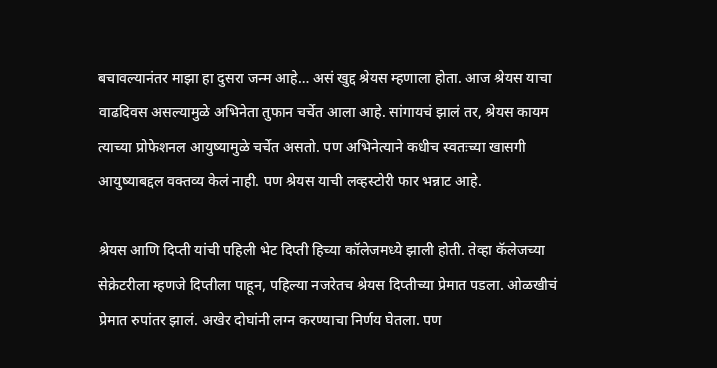बचावल्यानंतर माझा हा दुसरा जन्म आहे… असं खुद्द श्रेयस म्हणाला होता. आज श्रेयस याचा वाढदिवस असल्यामुळे अभिनेता तुफान चर्चेत आला आहे. सांगायचं झालं तर, श्रेयस कायम त्याच्या प्रोफेशनल आयुष्यामुळे चर्चेत असतो. पण अभिनेत्याने कधीच स्वतःच्या खासगी आयुष्याबद्दल वक्तव्य केलं नाही. पण श्रेयस याची लव्हस्टोरी फार भन्नाट आहे.

श्रेयस आणि दिप्ती यांची पहिली भेट दिप्ती हिच्या कॉलेजमध्ये झाली होती. तेव्हा कॅलेजच्या सेक्रेटरीला म्हणजे दिप्तीला पाहून, पहिल्या नजरेतच श्रेयस दिप्तीच्या प्रेमात पडला. ओळखीचं प्रेमात रुपांतर झालं. अखेर दोघांनी लग्न करण्याचा निर्णय घेतला. पण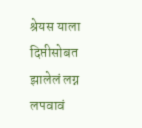श्रेयस याला दिप्तीसोबत झालेलं लग्न लपवावं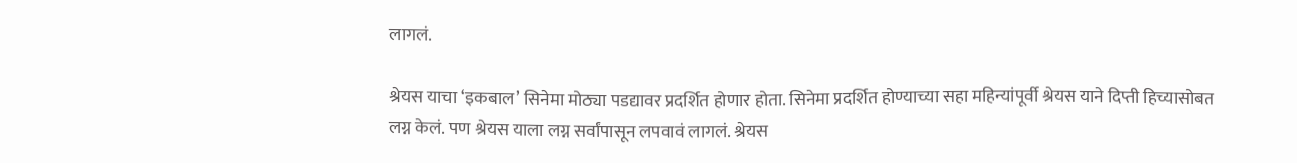लागलं.

श्रेयस याचा ‘इकबाल’ सिनेमा मोठ्या पडद्यावर प्रदर्शित होणार होता. सिनेमा प्रदर्शित होण्याच्या सहा महिन्यांपूर्वी श्रेयस याने दिप्ती हिच्यासोबत लग्न केलं. पण श्रेयस याला लग्न सर्वांपासून लपवावं लागलं. श्रेयस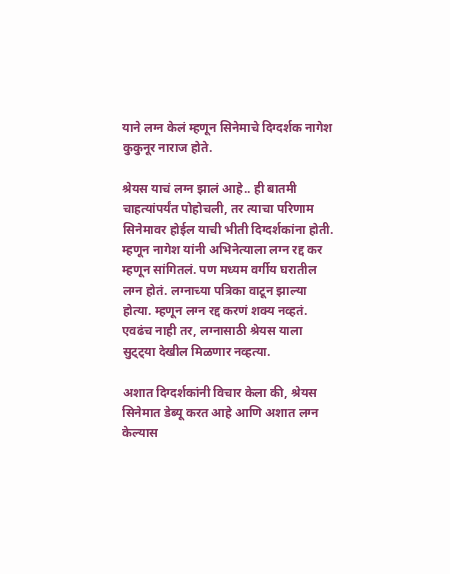याने लग्न केलं म्हणून सिनेमाचे दिग्दर्शक नागेश कुकुनूर नाराज होते.

श्रेयस याचं लग्न झालं आहे.. ही बातमी चाहत्यांपर्यंत पोहोचली, तर त्याचा परिणाम सिनेमावर होईल याची भीती दिग्दर्शकांना होती. म्हणून नागेश यांनी अभिनेत्याला लग्न रद्द कर म्हणून सांगितलं. पण मध्यम वर्गीय घरातील लग्न होतं. लग्नाच्या पत्रिका वाटून झाल्या होत्या. म्हणून लग्न रद्द करणं शक्य नव्हतं. एवढंच नाही तर, लग्नासाठी श्रेयस याला सुट्ट्या देखील मिळणार नव्हत्या.

अशात दिग्दर्शकांनी विचार केला की, श्रेयस सिनेमात डेब्यू करत आहे आणि अशात लग्न केल्यास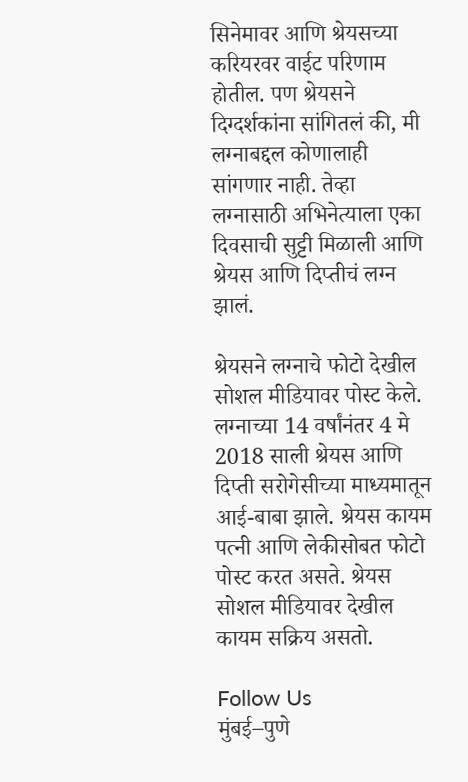सिनेमावर आणि श्रेयसच्या करियरवर वाईट परिणाम होतील. पण श्रेयसने दिग्दर्शकांना सांगितलं की, मी लग्नाबद्दल कोणालाही सांगणार नाही. तेव्हा लग्नासाठी अभिनेत्याला एका दिवसाची सुट्टी मिळाली आणि श्रेयस आणि दिप्तीचं लग्न झालं.

श्रेयसने लग्नाचे फोटो देखील सोशल मीडियावर पोस्ट केले. लग्नाच्या 14 वर्षांनंतर 4 मे 2018 साली श्रेयस आणि दिप्ती सरोगेसीच्या माध्यमातून आई-बाबा झाले. श्रेयस कायम पत्नी आणि लेकीसोबत फोटो पोस्ट करत असते. श्रेयस सोशल मीडियावर देखील कायम सक्रिय असतो.

Follow Us
मुंबई–पुणे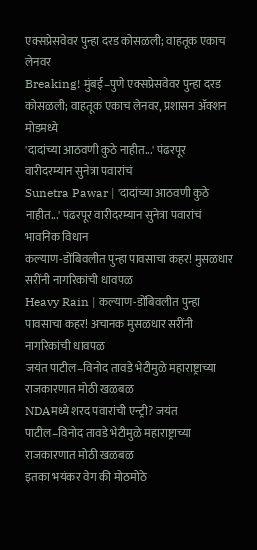एक्सप्रेसवेवर पुन्हा दरड कोसळली; वाहतूक एकाच लेनवर
Breaking! मुंबई–पुणे एक्सप्रेसवेवर पुन्हा दरड कोसळली; वाहतूक एकाच लेनवर, प्रशासन ॲक्शन मोडमध्ये
'दादांच्या आठवणी कुठे नाहीत...' पंढरपूर वारीदरम्यान सुनेत्रा पवारांचं
Sunetra Pawar | 'दादांच्या आठवणी कुठे नाहीत...' पंढरपूर वारीदरम्यान सुनेत्रा पवारांचं भावनिक विधान
कल्याण-डोंबिवलीत पुन्हा पावसाचा कहर! मुसळधार सरींनी नागरिकांची धावपळ
Heavy Rain | कल्याण-डोंबिवलीत पुन्हा पावसाचा कहर! अचानक मुसळधार सरींनी नागरिकांची धावपळ
जयंत पाटील–विनोद तावडे भेटीमुळे महाराष्ट्राच्या राजकारणात मोठी खळबळ
NDAमध्ये शरद पवारांची एन्ट्री? जयंत पाटील–विनोद तावडे भेटीमुळे महाराष्ट्राच्या राजकारणात मोठी खळबळ
इतका भयंकर वेग की मोठमोठे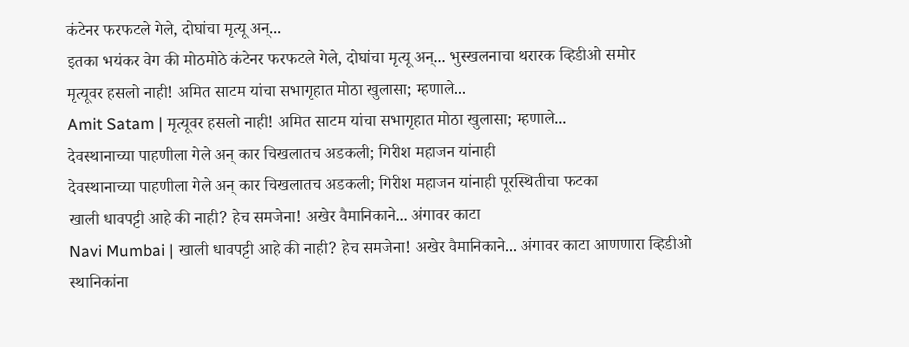कंटेनर फरफटले गेले, दोघांचा मृत्यू अन्...
इतका भयंकर वेग की मोठमोठे कंटेनर फरफटले गेले, दोघांचा मृत्यू अन्... भुस्खलनाचा थरारक व्हिडीओ समोर
मृत्यूवर हसलो नाही! अमित साटम यांचा सभागृहात मोठा खुलासा; म्हणाले...
Amit Satam | मृत्यूवर हसलो नाही! अमित साटम यांचा सभागृहात मोठा खुलासा; म्हणाले...
देवस्थानाच्या पाहणीला गेले अन् कार चिखलातच अडकली; गिरीश महाजन यांनाही
देवस्थानाच्या पाहणीला गेले अन् कार चिखलातच अडकली; गिरीश महाजन यांनाही पूरस्थितीचा फटका
खाली धावपट्टी आहे की नाही? हेच समजेना! अखेर वैमानिकाने... अंगावर काटा
Navi Mumbai | खाली धावपट्टी आहे की नाही? हेच समजेना! अखेर वैमानिकाने... अंगावर काटा आणणारा व्हिडीओ
स्थानिकांना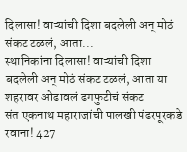दिलासा! वाऱ्यांची दिशा बदलेली अन् मोठं संकट टळलं, आता...
स्थानिकांना दिलासा! वाऱ्यांची दिशा बदलेली अन् मोठं संकट टळलं, आता या शहरावर ओढावलं ढगफुटीचं संकट
संत एकनाथ महाराजांची पालखी पंढरपूरकडे रवाना! 427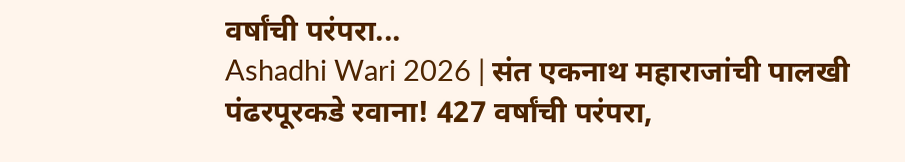वर्षांची परंपरा...
Ashadhi Wari 2026 | संत एकनाथ महाराजांची पालखी पंढरपूरकडे रवाना! 427 वर्षांची परंपरा,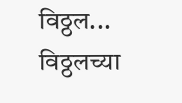विठ्ठल... विठ्ठलच्या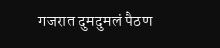गजरात दुमदुमलं पैठण